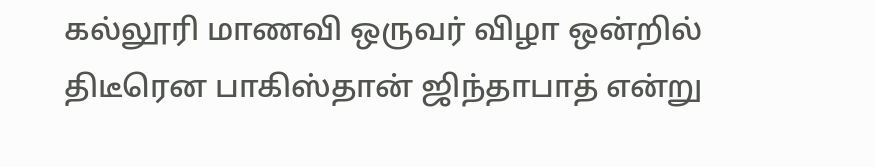கல்லூரி மாணவி ஒருவர் விழா ஒன்றில் திடீரென பாகிஸ்தான் ஜிந்தாபாத் என்று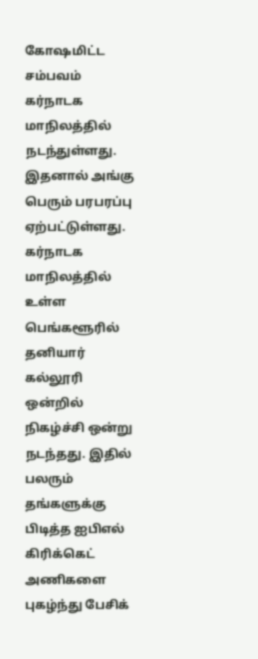கோஷமிட்ட சம்பவம் கர்நாடக மாநிலத்தில் நடந்துள்ளது. இதனால் அங்கு பெரும் பரபரப்பு ஏற்பட்டுள்ளது. கர்நாடக மாநிலத்தில் உள்ள பெங்களூரில் தனியார் கல்லூரி ஒன்றில் நிகழ்ச்சி ஒன்று நடந்தது. இதில் பலரும் தங்களுக்கு பிடித்த ஐபிஎல் கிரிக்கெட் அணிகளை புகழ்ந்து பேசிக்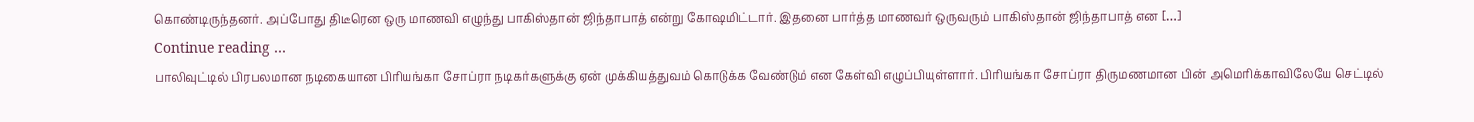கொண்டிருந்தனர். அப்போது திடீரென ஒரு மாணவி எழுந்து பாகிஸ்தான் ஜிந்தாபாத் என்று கோஷமிட்டார். இதனை பார்த்த மாணவர் ஒருவரும் பாகிஸ்தான் ஜிந்தாபாத் என […]
Continue reading …
பாலிவுட்டில் பிரபலமான நடிகையான பிரியங்கா சோப்ரா நடிகர்களுக்கு ஏன் முக்கியத்துவம் கொடுக்க வேண்டும் என கேள்வி எழுப்பியுள்ளார். பிரியங்கா சோப்ரா திருமணமான பின் அமெரிக்காவிலேயே செட்டில்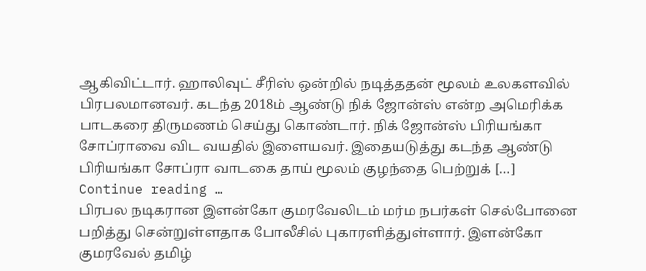ஆகிவிட்டார். ஹாலிவுட் சீரிஸ் ஒன்றில் நடித்ததன் மூலம் உலகளவில் பிரபலமானவர். கடந்த 2018ம் ஆண்டு நிக் ஜோன்ஸ் என்ற அமெரிக்க பாடகரை திருமணம் செய்து கொண்டார். நிக் ஜோன்ஸ் பிரியங்கா சோப்ராவை விட வயதில் இளையவர். இதையடுத்து கடந்த ஆண்டு பிரியங்கா சோப்ரா வாடகை தாய் மூலம் குழந்தை பெற்றுக் […]
Continue reading …
பிரபல நடிகரான இளன்கோ குமரவேலிடம் மர்ம நபர்கள் செல்போனை பறித்து சென்றுள்ளதாக போலீசில் புகாரளித்துள்ளார். இளன்கோ குமரவேல் தமிழ்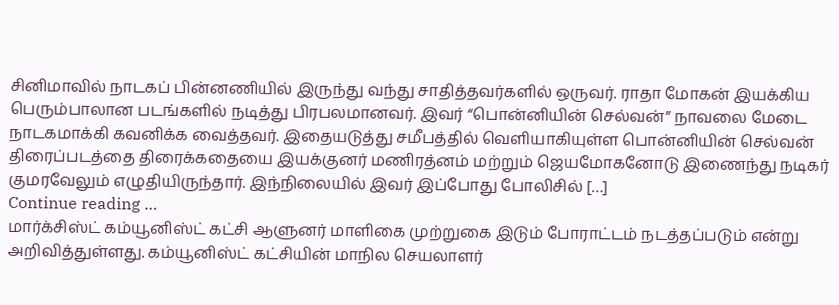சினிமாவில் நாடகப் பின்னணியில் இருந்து வந்து சாதித்தவர்களில் ஒருவர். ராதா மோகன் இயக்கிய பெரும்பாலான படங்களில் நடித்து பிரபலமானவர். இவர் “பொன்னியின் செல்வன்” நாவலை மேடை நாடகமாக்கி கவனிக்க வைத்தவர். இதையடுத்து சமீபத்தில் வெளியாகியுள்ள பொன்னியின் செல்வன் திரைப்படத்தை திரைக்கதையை இயக்குனர் மணிரத்னம் மற்றும் ஜெயமோகனோடு இணைந்து நடிகர் குமரவேலும் எழுதியிருந்தார். இந்நிலையில் இவர் இப்போது போலிசில் […]
Continue reading …
மார்க்சிஸ்ட் கம்யூனிஸ்ட் கட்சி ஆளுனர் மாளிகை முற்றுகை இடும் போராட்டம் நடத்தப்படும் என்று அறிவித்துள்ளது. கம்யூனிஸ்ட் கட்சியின் மாநில செயலாளர்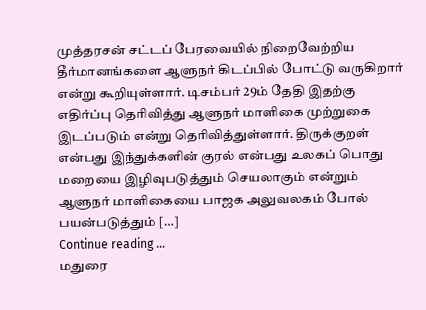முத்தரசன் சட்டப் பேரவையில் நிறைவேற்றிய தீர்மானங்களை ஆளுநர் கிடப்பில் போட்டு வருகிறார் என்று கூறியுள்ளார். டிசம்பர் 29ம் தேதி இதற்கு எதிர்ப்பு தெரிவித்து ஆளுநர் மாளிகை முற்றுகை இடப்படும் என்று தெரிவித்துள்ளார். திருக்குறள் என்பது இந்துக்களின் குரல் என்பது உலகப் பொது மறையை இழிவுபடுத்தும் செயலாகும் என்றும் ஆளுநர் மாளிகையை பாஜக அலுவலகம் போல் பயன்படுத்தும் […]
Continue reading …
மதுரை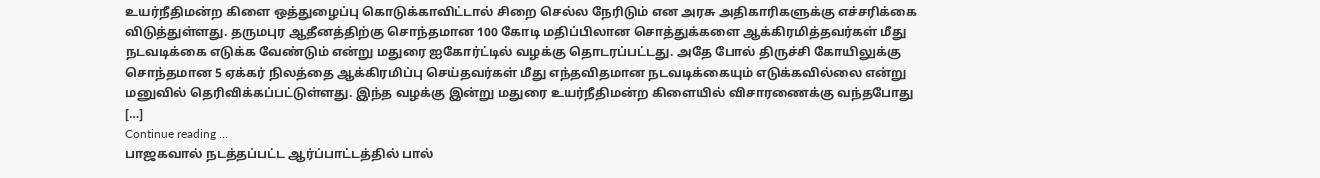உயர்நீதிமன்ற கிளை ஒத்துழைப்பு கொடுக்காவிட்டால் சிறை செல்ல நேரிடும் என அரசு அதிகாரிகளுக்கு எச்சரிக்கை விடுத்துள்ளது. தருமபுர ஆதீனத்திற்கு சொந்தமான 100 கோடி மதிப்பிலான சொத்துக்களை ஆக்கிரமித்தவர்கள் மீது நடவடிக்கை எடுக்க வேண்டும் என்று மதுரை ஐகோர்ட்டில் வழக்கு தொடரப்பட்டது. அதே போல் திருச்சி கோயிலுக்கு சொந்தமான 5 ஏக்கர் நிலத்தை ஆக்கிரமிப்பு செய்தவர்கள் மீது எந்தவிதமான நடவடிக்கையும் எடுக்கவில்லை என்று மனுவில் தெரிவிக்கப்பட்டுள்ளது. இந்த வழக்கு இன்று மதுரை உயர்நீதிமன்ற கிளையில் விசாரணைக்கு வந்தபோது […]
Continue reading …
பாஜகவால் நடத்தப்பட்ட ஆர்ப்பாட்டத்தில் பால்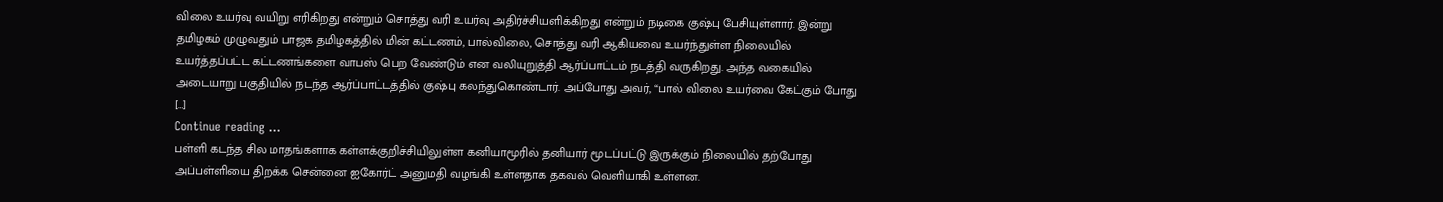விலை உயர்வு வயிறு எரிகிறது என்றும் சொத்து வரி உயர்வு அதிர்ச்சியளிக்கிறது என்றும் நடிகை குஷ்பு பேசியுள்ளார். இன்று தமிழகம் முழுவதும் பாஜக தமிழகத்தில் மின் கட்டணம், பால்விலை, சொத்து வரி ஆகியவை உயர்ந்துள்ள நிலையில் உயர்த்தப்பட்ட கட்டணங்களை வாபஸ் பெற வேண்டும் என வலியுறுத்தி ஆர்ப்பாட்டம் நடத்தி வருகிறது. அந்த வகையில் அடையாறு பகுதியில் நடந்த ஆர்ப்பாட்டத்தில் குஷ்பு கலந்துகொண்டார். அப்போது அவர், “பால் விலை உயர்வை கேட்கும் போது […]
Continue reading …
பள்ளி கடந்த சில மாதங்களாக கள்ளக்குறிச்சியிலுள்ள கனியாமூரில் தனியார் மூடப்பட்டு இருக்கும் நிலையில் தற்போது அப்பள்ளியை திறக்க சென்னை ஐகோர்ட் அனுமதி வழங்கி உள்ளதாக தகவல் வெளியாகி உள்ளன.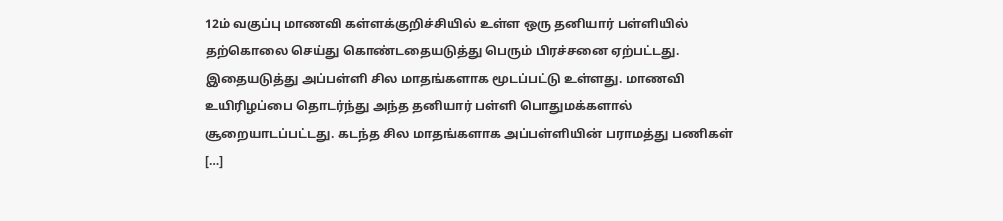12ம் வகுப்பு மாணவி கள்ளக்குறிச்சியில் உள்ள ஒரு தனியார் பள்ளியில் தற்கொலை செய்து கொண்டதையடுத்து பெரும் பிரச்சனை ஏற்பட்டது. இதையடுத்து அப்பள்ளி சில மாதங்களாக மூடப்பட்டு உள்ளது. மாணவி உயிரிழப்பை தொடர்ந்து அந்த தனியார் பள்ளி பொதுமக்களால் சூறையாடப்பட்டது. கடந்த சில மாதங்களாக அப்பள்ளியின் பராமத்து பணிகள் […]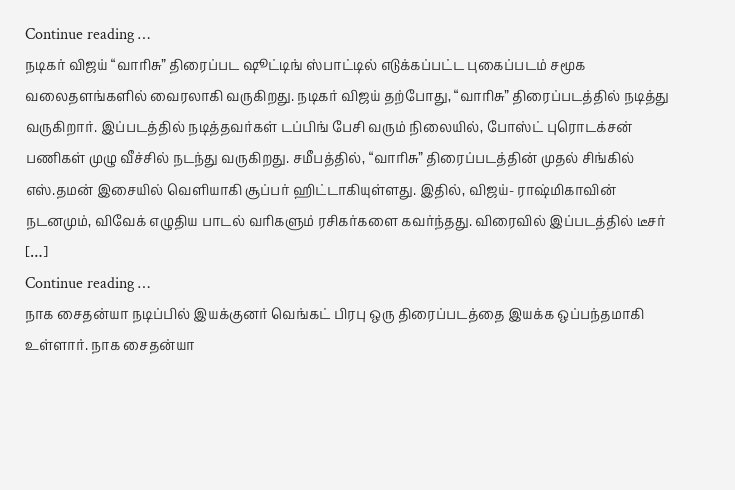Continue reading …
நடிகர் விஜய் “வாரிசு” திரைப்பட ஷூட்டிங் ஸ்பாட்டில் எடுக்கப்பட்ட புகைப்படம் சமூக வலைதளங்களில் வைரலாகி வருகிறது. நடிகர் விஜய் தற்போது, “வாரிசு” திரைப்படத்தில் நடித்து வருகிறார். இப்படத்தில் நடித்தவர்கள் டப்பிங் பேசி வரும் நிலையில், போஸ்ட் புரொடக்சன் பணிகள் முழு வீச்சில் நடந்து வருகிறது. சமீபத்தில், “வாரிசு” திரைப்படத்தின் முதல் சிங்கில் எஸ்.தமன் இசையில் வெளியாகி சூப்பர் ஹிட்டாகியுள்ளது. இதில், விஜய்- ராஷ்மிகாவின் நடனமும், விவேக் எழுதிய பாடல் வரிகளும் ரசிகர்களை கவர்ந்தது. விரைவில் இப்படத்தில் டீசர் […]
Continue reading …
நாக சைதன்யா நடிப்பில் இயக்குனர் வெங்கட் பிரபு ஒரு திரைப்படத்தை இயக்க ஒப்பந்தமாகி உள்ளார். நாக சைதன்யா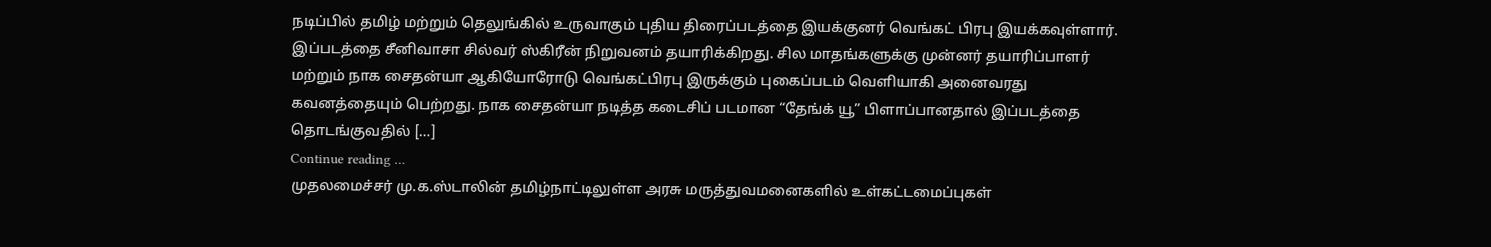நடிப்பில் தமிழ் மற்றும் தெலுங்கில் உருவாகும் புதிய திரைப்படத்தை இயக்குனர் வெங்கட் பிரபு இயக்கவுள்ளார். இப்படத்தை சீனிவாசா சில்வர் ஸ்கிரீன் நிறுவனம் தயாரிக்கிறது. சில மாதங்களுக்கு முன்னர் தயாரிப்பாளர் மற்றும் நாக சைதன்யா ஆகியோரோடு வெங்கட்பிரபு இருக்கும் புகைப்படம் வெளியாகி அனைவரது கவனத்தையும் பெற்றது. நாக சைதன்யா நடித்த கடைசிப் படமான “தேங்க் யூ” பிளாப்பானதால் இப்படத்தை தொடங்குவதில் […]
Continue reading …
முதலமைச்சர் மு.க.ஸ்டாலின் தமிழ்நாட்டிலுள்ள அரசு மருத்துவமனைகளில் உள்கட்டமைப்புகள்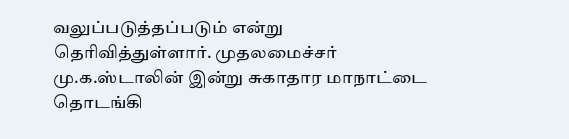வலுப்படுத்தப்படும் என்று தெரிவித்துள்ளார். முதலமைச்சர் மு.க.ஸ்டாலின் இன்று சுகாதார மாநாட்டை தொடங்கி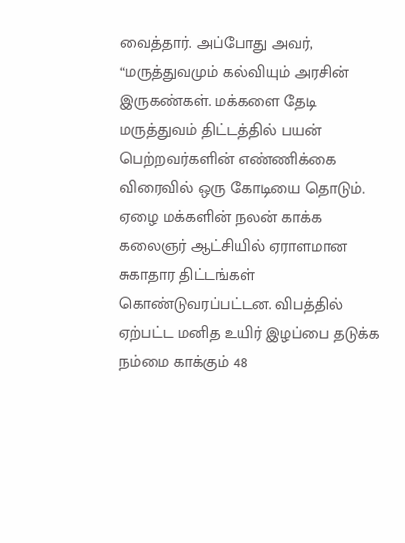வைத்தார். அப்போது அவர், “மருத்துவமும் கல்வியும் அரசின் இருகண்கள். மக்களை தேடி மருத்துவம் திட்டத்தில் பயன் பெற்றவர்களின் எண்ணிக்கை விரைவில் ஒரு கோடியை தொடும். ஏழை மக்களின் நலன் காக்க கலைஞர் ஆட்சியில் ஏராளமான சுகாதார திட்டங்கள் கொண்டுவரப்பட்டன. விபத்தில் ஏற்பட்ட மனித உயிர் இழப்பை தடுக்க நம்மை காக்கும் 48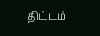திட்டம்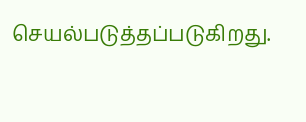செயல்படுத்தப்படுகிறது.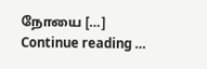நோயை […]
Continue reading …